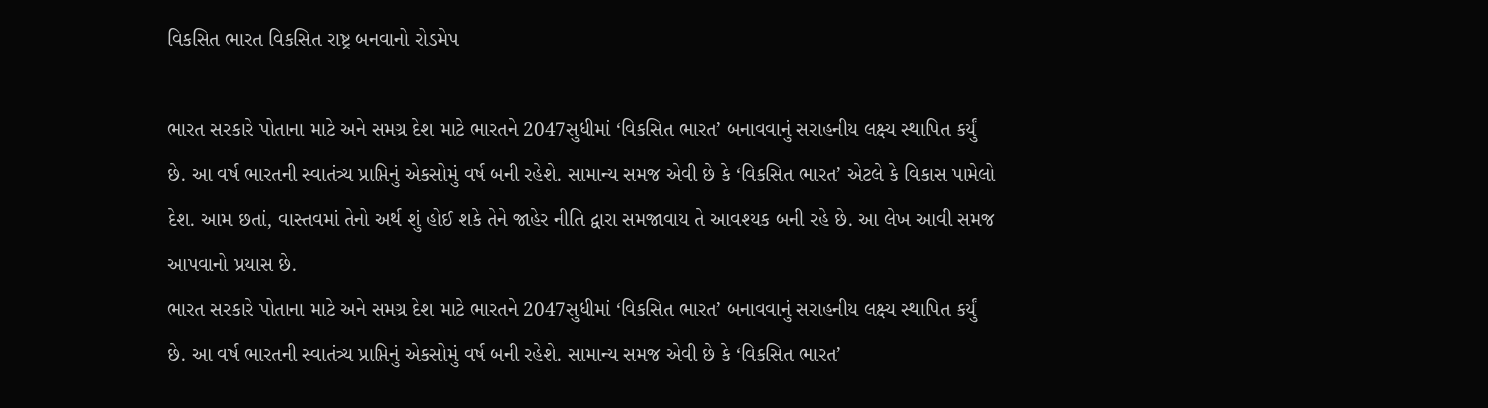વિકસિત ભારત વિકસિત રાષ્ટ્ર બનવાનો રોડમેપ

ભારત સરકારે પોતાના માટે અને સમગ્ર દેશ માટે ભારતને 2047સુધીમાં ‘વિકસિત ભારત’ બનાવવાનું સરાહનીય લક્ષ્ય સ્થાપિત કર્યું છે. આ વર્ષ ભારતની સ્વાતંત્ર્ય પ્રાપ્તિનું એકસોમું વર્ષ બની રહેશે. સામાન્ય સમજ એવી છે કે ‘વિકસિત ભારત’ એટલે કે વિકાસ પામેલો દેશ. આમ છતાં, વાસ્તવમાં તેનો અર્થ શું હોઈ શકે તેને જાહેર નીતિ દ્વારા સમજાવાય તે આવશ્યક બની રહે છે. આ લેખ આવી સમજ આપવાનો પ્રયાસ છે.
ભારત સરકારે પોતાના માટે અને સમગ્ર દેશ માટે ભારતને 2047સુધીમાં ‘વિકસિત ભારત’ બનાવવાનું સરાહનીય લક્ષ્ય સ્થાપિત કર્યું છે. આ વર્ષ ભારતની સ્વાતંત્ર્ય પ્રાપ્તિનું એકસોમું વર્ષ બની રહેશે. સામાન્ય સમજ એવી છે કે ‘વિકસિત ભારત’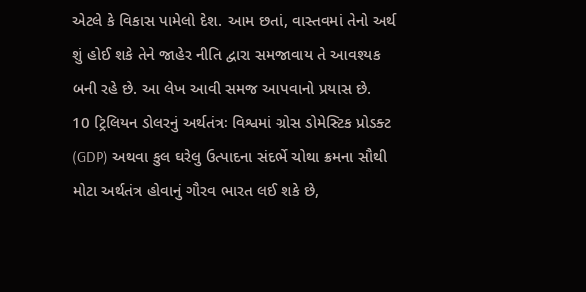એટલે કે વિકાસ પામેલો દેશ. આમ છતાં, વાસ્તવમાં તેનો અર્થ શું હોઈ શકે તેને જાહેર નીતિ દ્વારા સમજાવાય તે આવશ્યક બની રહે છે. આ લેખ આવી સમજ આપવાનો પ્રયાસ છે.
10 ટ્રિલિયન ડોલરનું અર્થતંત્રઃ વિશ્વમાં ગ્રોસ ડોમેસ્ટિક પ્રોડક્ટ (GDP) અથવા કુલ ઘરેલુ ઉત્પાદના સંદર્ભે ચોથા ક્રમના સૌથી મોટા અર્થતંત્ર હોવાનું ગૌરવ ભારત લઈ શકે છે,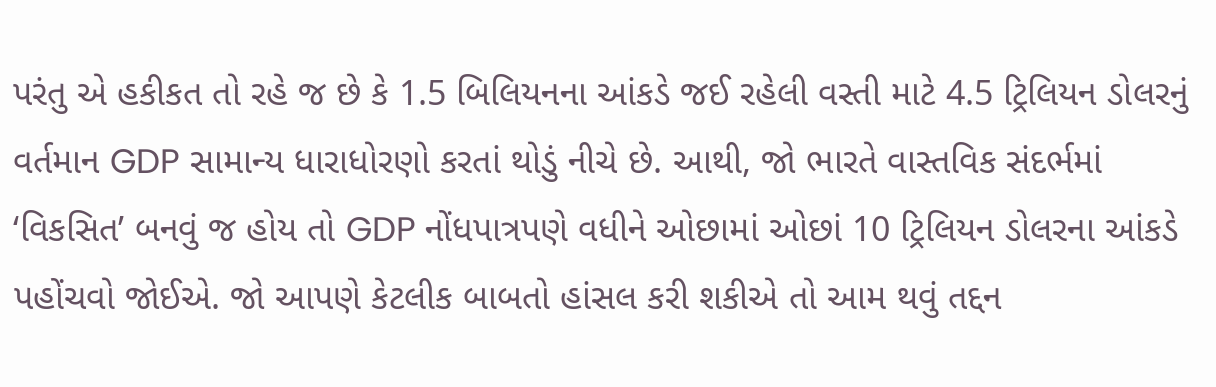પરંતુ એ હકીકત તો રહે જ છે કે 1.5 બિલિયનના આંકડે જઈ રહેલી વસ્તી માટે 4.5 ટ્રિલિયન ડોલરનું વર્તમાન GDP સામાન્ય ધારાધોરણો કરતાં થોડું નીચે છે. આથી, જો ભારતે વાસ્તવિક સંદર્ભમાં ‘વિકસિત’ બનવું જ હોય તો GDP નોંધપાત્રપણે વધીને ઓછામાં ઓછાં 10 ટ્રિલિયન ડોલરના આંકડે પહોંચવો જોઈએ. જો આપણે કેટલીક બાબતો હાંસલ કરી શકીએ તો આમ થવું તદ્દન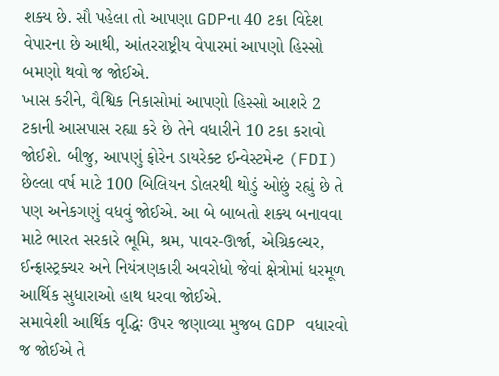શક્ય છે. સૌ પહેલા તો આપણા GDPના 40 ટકા વિદેશ વેપારના છે આથી, આંતરરાષ્ટ્રીય વેપારમાં આપણો હિસ્સો બમણો થવો જ જોઈએ.
ખાસ કરીને, વૈશ્વિક નિકાસોમાં આપણો હિસ્સો આશરે 2 ટકાની આસપાસ રહ્યા કરે છે તેને વધારીને 10 ટકા કરાવો જોઈશે. બીજુ, આપણું ફોરેન ડાયરેક્ટ ઈન્વેસ્ટમેન્ટ (FDI) છેલ્લા વર્ષ માટે 100 બિલિયન ડોલરથી થોડું ઓછું રહ્યું છે તે પણ અનેકગણું વધવું જોઈએ. આ બે બાબતો શક્ય બનાવવા માટે ભારત સરકારે ભૂમિ, શ્રમ, પાવર-ઊર્જા, એગ્રિકલ્ચર, ઈન્ફ્રાસ્ટ્રક્ચર અને નિયંત્રણકારી અવરોધો જેવાં ક્ષેત્રોમાં ધરમૂળ આર્થિક સુધારાઓ હાથ ધરવા જોઈએ.
સમાવેશી આર્થિક વૃદ્ધિઃ ઉપર જણાવ્યા મુજબ GDP વધારવો જ જોઈએ તે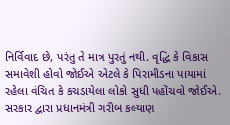નિર્વિવાદ છે, પરંતુ તે માત્ર પુરતું નથી. વૃદ્ધિ કે વિકાસ સમાવેશી હોવો જોઈએ એટલે કે પિરામીડના પાયામાં રહેલા વંચિત કે કચડાયેલા લોકો સુધી પહોંચવો જોઈએ. સરકાર દ્વારા પ્રધાનમંત્રી ગરીબ કલ્યાણ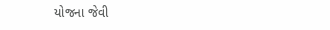યોજના જેવી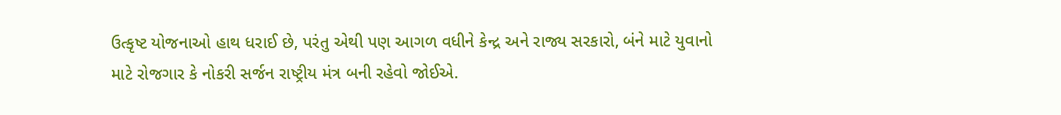ઉત્કૃષ્ટ યોજનાઓ હાથ ધરાઈ છે, પરંતુ એથી પણ આગળ વધીને કેન્દ્ર અને રાજ્ય સરકારો, બંને માટે યુવાનો માટે રોજગાર કે નોકરી સર્જન રાષ્ટ્રીય મંત્ર બની રહેવો જોઈએ.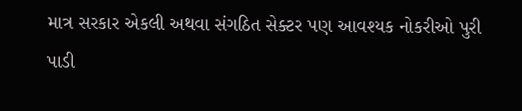માત્ર સરકાર એકલી અથવા સંગઠિત સેક્ટર પણ આવશ્યક નોકરીઓ પુરી પાડી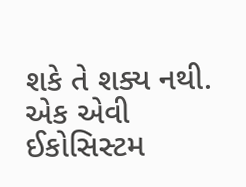શકે તે શક્ય નથી. એક એવી ઈકોસિસ્ટમ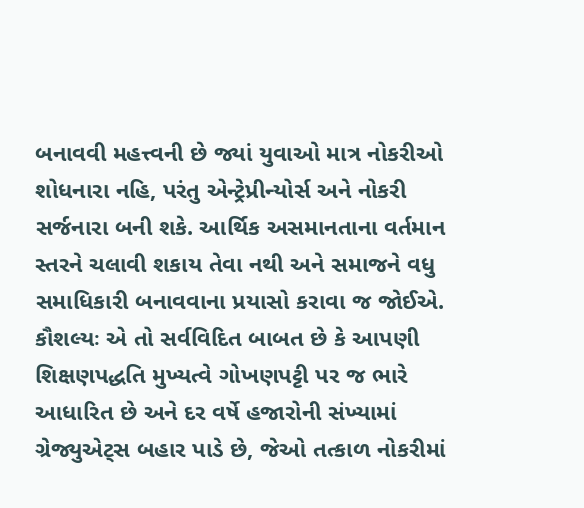બનાવવી મહત્ત્વની છે જ્યાં યુવાઓ માત્ર નોકરીઓ શોધનારા નહિ, પરંતુ એન્ટ્રેપ્રીન્યોર્સ અને નોકરી સર્જનારા બની શકે. આર્થિક અસમાનતાના વર્તમાન સ્તરને ચલાવી શકાય તેવા નથી અને સમાજને વધુ સમાધિકારી બનાવવાના પ્રયાસો કરાવા જ જોઈએ.
કૌશલ્યઃ એ તો સર્વવિદિત બાબત છે કે આપણી શિક્ષણપદ્ધતિ મુખ્યત્વે ગોખણપટ્ટી પર જ ભારે આધારિત છે અને દર વર્ષે હજારોની સંખ્યામાં ગ્રેજ્યુએટ્સ બહાર પાડે છે, જેઓ તત્કાળ નોકરીમાં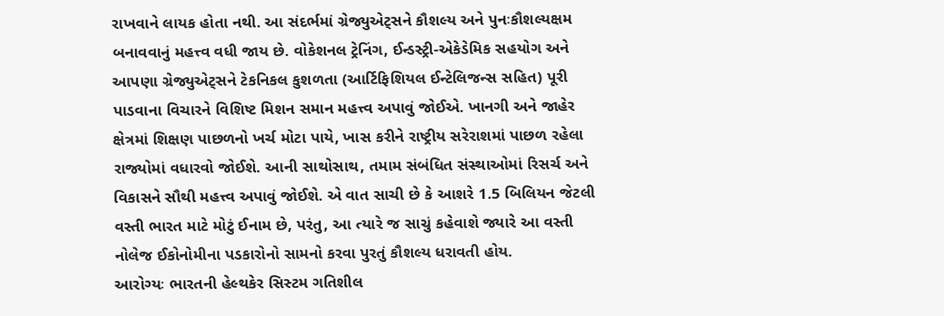રાખવાને લાયક હોતા નથી. આ સંદર્ભમાં ગ્રેજ્યુએટ્સને કૌશલ્ય અને પુનઃકૌશલ્યક્ષમ બનાવવાનું મહત્ત્વ વધી જાય છે. વોકેશનલ ટ્રેનિંગ, ઈન્ડસ્ટ્રી-એકેડેમિક સહયોગ અને આપણા ગ્રેજ્યુએટ્સને ટેકનિકલ કુશળતા (આર્ટિફિશિયલ ઈન્ટેલિજન્સ સહિત) પૂરી પાડવાના વિચારને વિશિષ્ટ મિશન સમાન મહત્ત્વ અપાવું જોઈએ. ખાનગી અને જાહેર ક્ષેત્રમાં શિક્ષણ પાછળનો ખર્ચ મોટા પાયે, ખાસ કરીને રાષ્ટ્રીય સરેરાશમાં પાછળ રહેલા રાજ્યોમાં વધારવો જોઈશે. આની સાથોસાથ, તમામ સંબંધિત સંસ્થાઓમાં રિસર્ચ અને વિકાસને સૌથી મહત્ત્વ અપાવું જોઈશે. એ વાત સાચી છે કે આશરે 1.5 બિલિયન જેટલી વસ્તી ભારત માટે મોટું ઈનામ છે, પરંતુ, આ ત્યારે જ સાચું કહેવાશે જ્યારે આ વસ્તી નોલેજ ઈકોનોમીના પડકારોનો સામનો કરવા પુરતું કૌશલ્ય ધરાવતી હોય.
આરોગ્યઃ ભારતની હેલ્થકેર સિસ્ટમ ગતિશીલ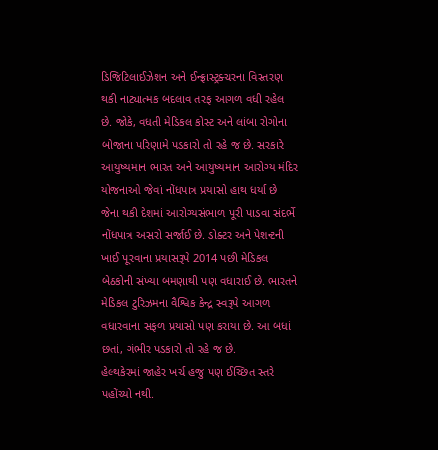ડિજિટિલાઈઝેશન અને ઈન્ફ્રાસ્ટ્રક્ચરના વિસ્તરણ થકી નાટ્યાત્મક બદલાવ તરફ આગળ વધી રહેલ છે. જોકે, વધતી મેડિકલ કોસ્ટ અને લાંબા રોગોના બોજાના પરિણામે પડકારો તો રહે જ છે. સરકારે આયુષ્યમાન ભારત અને આયુષ્યમાન આરોગ્ય મંદિર યોજનાઓ જેવાં નોંધપાત્ર પ્રયાસો હાથ ધર્યા છે જેના થકી દેશમાં આરોગ્યસંભાળ પૂરી પાડવા સંદર્ભે નોંધપાત્ર અસરો સર્જાઈ છે. ડોક્ટર અને પેશન્ટની ખાઈ પૂરવાના પ્રયાસરૂપે 2014 પછી મેડિકલ બેઠકોની સંખ્યા બમણાથી પણ વધારાઈ છે. ભારતને મેડિકલ ટુરિઝમના વૈશ્વિક કેન્દ્ર સ્વરૂપે આગળ વધારવાના સફળ પ્રયાસો પણ કરાયા છે. આ બધાં છતાં, ગંભીર પડકારો તો રહે જ છે.
હેલ્થકેરમાં જાહેર ખર્ચ હજુ પણ ઈચ્છિત સ્તરે પહોંચ્યો નથી.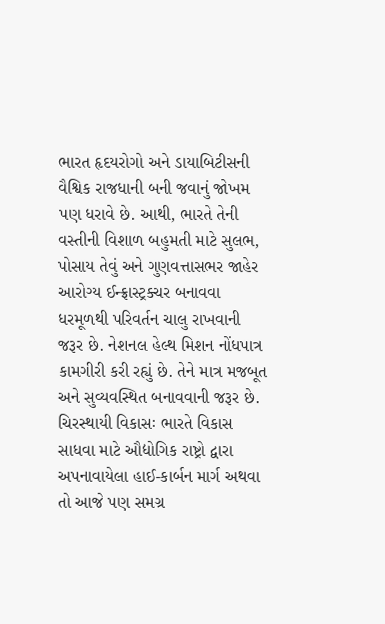ભારત હૃદયરોગો અને ડાયાબિટીસની વૈશ્વિક રાજધાની બની જવાનું જોખમ પણ ધરાવે છે. આથી, ભારતે તેની વસ્તીની વિશાળ બહુમતી માટે સુલભ, પોસાય તેવું અને ગુણવત્તાસભર જાહેર આરોગ્ય ઈન્ફ્રાસ્ટ્રક્ચર બનાવવા ધરમૂળથી પરિવર્તન ચાલુ રાખવાની જરૂર છે. નેશનલ હેલ્થ મિશન નોંધપાત્ર કામગીરી કરી રહ્યું છે. તેને માત્ર મજબૂત અને સુવ્યવસ્થિત બનાવવાની જરૂર છે.
ચિરસ્થાયી વિકાસઃ ભારતે વિકાસ સાધવા માટે ઔદ્યોગિક રાષ્ટ્રો દ્વારા અપનાવાયેલા હાઈ-કાર્બન માર્ગ અથવા તો આજે પણ સમગ્ર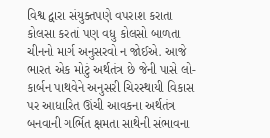વિશ્વ દ્વારા સંયુક્તપણે વપરાશ કરાતા કોલસા કરતાં પણ વધુ કોલસો બાળતા ચીનનો માર્ગ અનુસરવો ન જોઈએ. આજે ભારત એક મોટું અર્થતંત્ર છે જેની પાસે લો-કાર્બન પાથવેને અનુસરી ચિરસ્થાયી વિકાસ પર આધારિત ઊંચી આવકના અર્થતંત્ર બનવાની ગર્ભિત ક્ષમતા સાથેની સંભાવના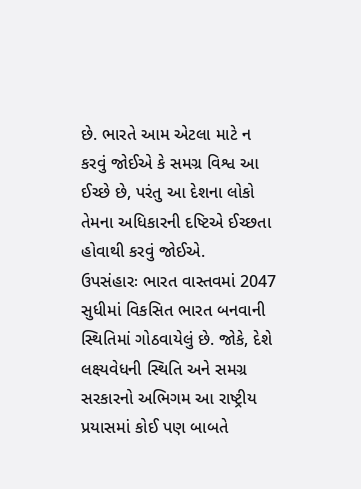છે. ભારતે આમ એટલા માટે ન કરવું જોઈએ કે સમગ્ર વિશ્વ આ ઈચ્છે છે, પરંતુ આ દેશના લોકો તેમના અધિકારની દષ્ટિએ ઈચ્છતા હોવાથી કરવું જોઈએ.
ઉપસંહારઃ ભારત વાસ્તવમાં 2047 સુધીમાં વિકસિત ભારત બનવાની સ્થિતિમાં ગોઠવાયેલું છે. જોકે, દેશે લક્ષ્યવેધની સ્થિતિ અને સમગ્ર સરકારનો અભિગમ આ રાષ્ટ્રીય પ્રયાસમાં કોઈ પણ બાબતે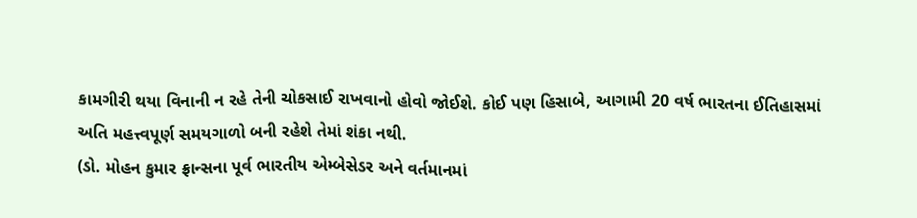કામગીરી થયા વિનાની ન રહે તેની ચોકસાઈ રાખવાનો હોવો જોઈશે. કોઈ પણ હિસાબે, આગામી 20 વર્ષ ભારતના ઈતિહાસમાં અતિ મહત્ત્વપૂર્ણ સમયગાળો બની રહેશે તેમાં શંકા નથી.
(ડો. મોહન કુમાર ફ્રાન્સના પૂર્વ ભારતીય એમ્બેસેડર અને વર્તમાનમાં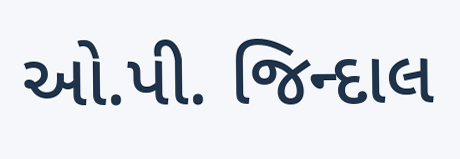ઓ.પી. જિન્દાલ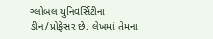ગ્લોબલ યુનિવર્સિટીના ડીન/પ્રોફેસર છે. લેખમાં તેમના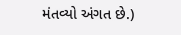મંતવ્યો અંગત છે.)